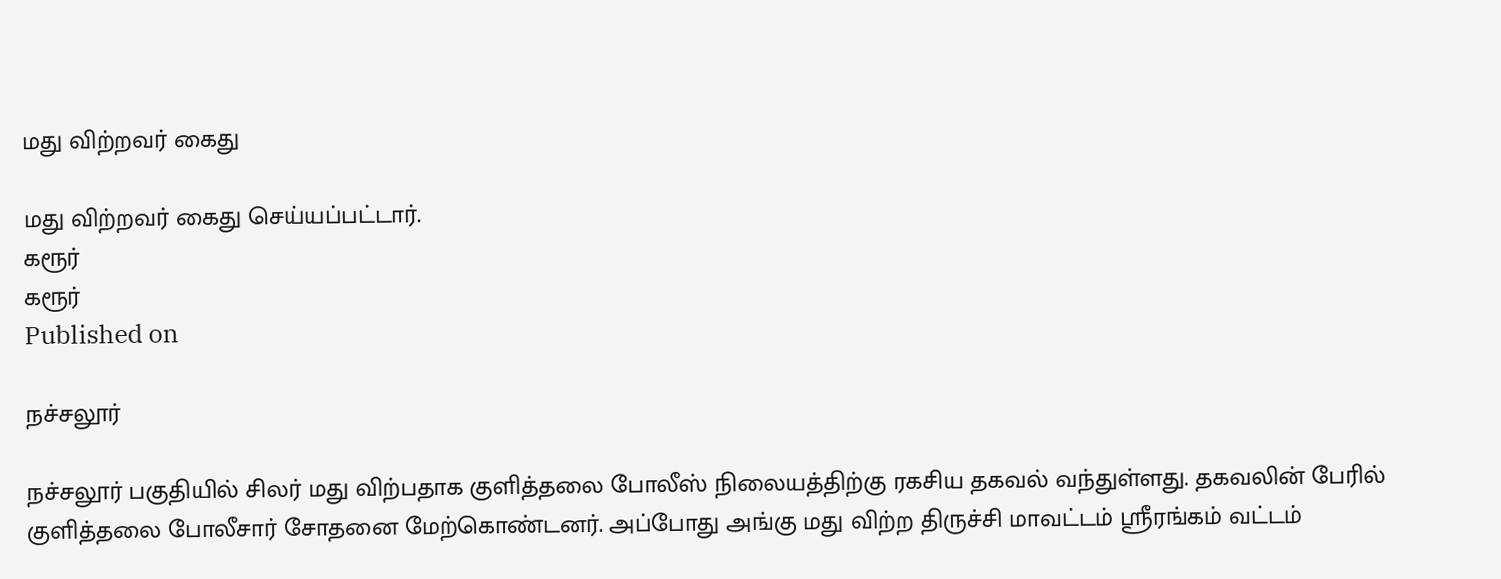மது விற்றவர் கைது

மது விற்றவர் கைது செய்யப்பட்டார்.
கரூர்
கரூர்
Published on

நச்சலூர்

நச்சலூர் பகுதியில் சிலர் மது விற்பதாக குளித்தலை போலீஸ் நிலையத்திற்கு ரகசிய தகவல் வந்துள்ளது. தகவலின் பேரில் குளித்தலை போலீசார் சோதனை மேற்கொண்டனர். அப்போது அங்கு மது விற்ற திருச்சி மாவட்டம் ஸ்ரீரங்கம் வட்டம்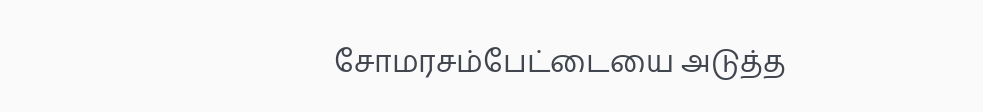சோமரசம்பேட்டையை அடுத்த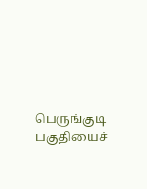பெருங்குடி பகுதியைச்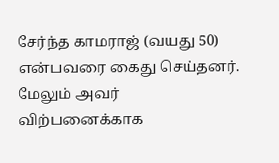சேர்ந்த காமராஜ் (வயது 50) என்பவரை கைது செய்தனர். மேலும் அவர் விற்பனைக்காக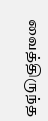வைத்திருந்த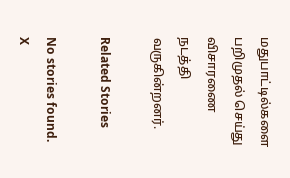மதுபாட்டில்களை பறிமுதல் செய்து விசாரணை நடத்தி வருகின்றனர்.

Related Stories

No stories found.
X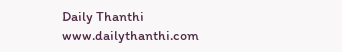Daily Thanthi
www.dailythanthi.com